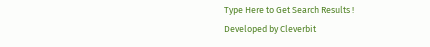Type Here to Get Search Results !
Developed by Cleverbit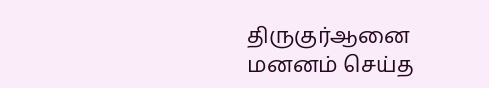திருகுர்ஆனை மனனம் செய்த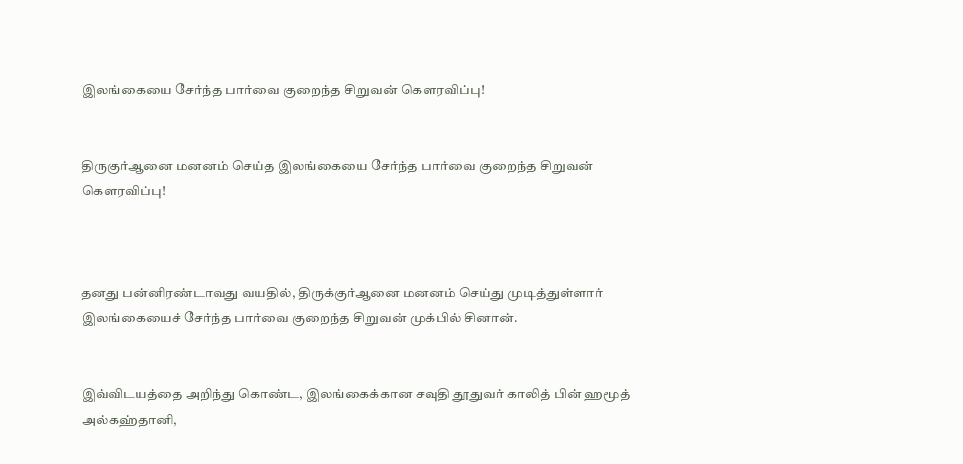இலங்கையை சேர்ந்த பார்வை குறைந்த சிறுவன் கௌரவிப்பு!


திருகுர்ஆனை மனனம் செய்த இலங்கையை சேர்ந்த பார்வை குறைந்த சிறுவன் கௌரவிப்பு!



தனது பன்னிரண்டாவது வயதில், திருக்குர்ஆனை மனனம் செய்து முடித்துள்ளார் இலங்கையைச் சேர்ந்த பார்வை குறைந்த சிறுவன் முக்பில் சினான்.


இவ்விடயத்தை அறிந்து கொண்ட, இலங்கைக்கான சவுதி தூதுவர் காலித் பின் ஹமூத் அல்கஹ்தானி,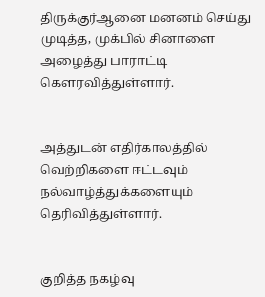திருக்குர்ஆனை மனனம் செய்து முடித்த, முக்பில் சினாளை அழைத்து பாராட்டி கௌரவித்துள்ளார்.


அத்துடன் எதிர்காலத்தில் வெற்றிகளை ஈட்டவும் நல்வாழ்த்துக்களையும் தெரிவித்துள்ளார்.


குறித்த நகழ்வு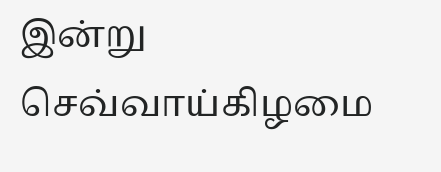இன்று செவ்வாய்கிழமை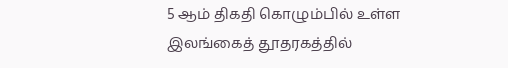5 ஆம் திகதி கொழும்பில் உள்ள இலங்கைத் தூதரகத்தில்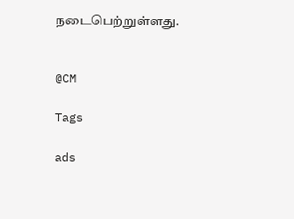நடைபெற்றுள்ளது.


@CM

Tags

ads